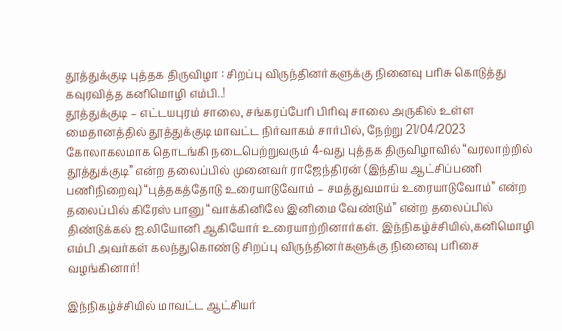தூத்துக்குடி புத்தக திருவிழா : சிறப்பு விருந்தினர்களுக்கு நினைவு பரிசு கொடுத்து கவுரவித்த கனிமொழி எம்பி..!
தூத்துக்குடி – எட்டயபுரம் சாலை, சங்கரப்பேரி பிரிவு சாலை அருகில் உள்ள மைதானத்தில் தூத்துக்குடி மாவட்ட நிர்வாகம் சார்பில், நேற்று 21/04/2023 கோலாகலமாக தொடங்கி நடைபெற்றுவரும் 4-வது புத்தக திருவிழாவில் “வரலாற்றில் தூத்துக்குடி” என்ற தலைப்பில் முனைவர் ராஜேந்திரன் (இந்திய ஆட்சிப்பணி பணிநிறைவு) “புத்தகத்தோடு உரையாடுவோம் – சமத்துவமாய் உரையாடுவோம்” என்ற தலைப்பில் கிரேஸ் பானு “வாக்கினிலே இனிமை வேண்டும்” என்ற தலைப்பில் திண்டுக்கல் ஐ.லியோனி ஆகியோர் உரையாற்றினார்கள். இந்நிகழ்ச்சியில்,கனிமொழி எம்பி அவர்கள் கலந்துகொண்டு சிறப்பு விருந்தினர்களுக்கு நினைவு பரிசை வழங்கினார்!

இந்நிகழ்ச்சியில் மாவட்ட ஆட்சியர்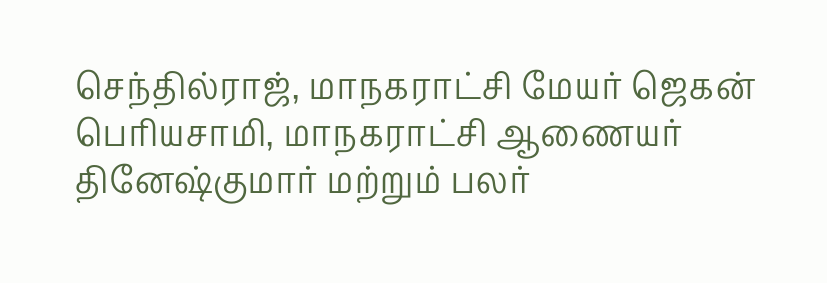செந்தில்ராஜ், மாநகராட்சி மேயர் ஜெகன் பெரியசாமி, மாநகராட்சி ஆணையர் தினேஷ்குமார் மற்றும் பலர்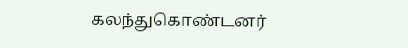கலந்துகொண்டனர்